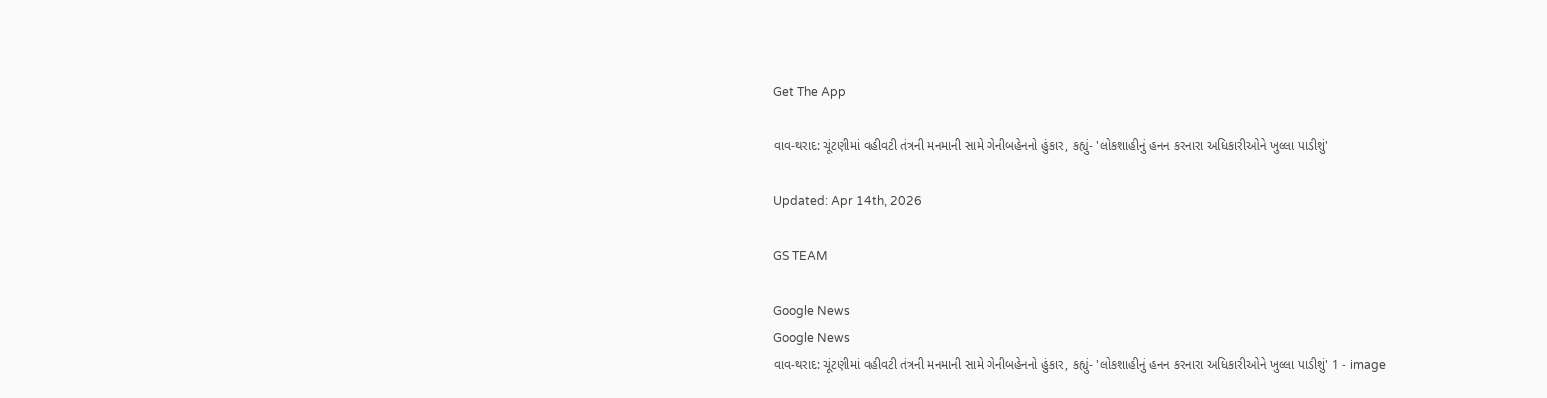Get The App

વાવ-થરાદ: ચૂંટણીમાં વહીવટી તંત્રની મનમાની સામે ગેનીબહેનનો હુંકાર, કહ્યું- 'લોકશાહીનું હનન કરનારા અધિકારીઓને ખુલ્લા પાડીશું'

Updated: Apr 14th, 2026

GS TEAM

Google News
Google News
વાવ-થરાદ: ચૂંટણીમાં વહીવટી તંત્રની મનમાની સામે ગેનીબહેનનો હુંકાર, કહ્યું- 'લોકશાહીનું હનન કરનારા અધિકારીઓને ખુલ્લા પાડીશું' 1 - image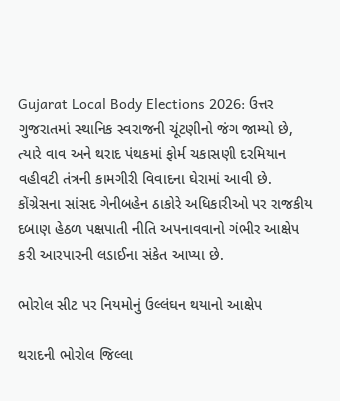Gujarat Local Body Elections 2026: ઉત્તર ગુજરાતમાં સ્થાનિક સ્વરાજની ચૂંટણીનો જંગ જામ્યો છે, ત્યારે વાવ અને થરાદ પંથકમાં ફોર્મ ચકાસણી દરમિયાન વહીવટી તંત્રની કામગીરી વિવાદના ઘેરામાં આવી છે. કોંગ્રેસના સાંસદ ગેનીબહેન ઠાકોરે અધિકારીઓ પર રાજકીય દબાણ હેઠળ પક્ષપાતી નીતિ અપનાવવાનો ગંભીર આક્ષેપ કરી આરપારની લડાઈના સંકેત આપ્યા છે.

ભોરોલ સીટ પર નિયમોનું ઉલ્લંઘન થયાનો આક્ષેપ

થરાદની ભોરોલ જિલ્લા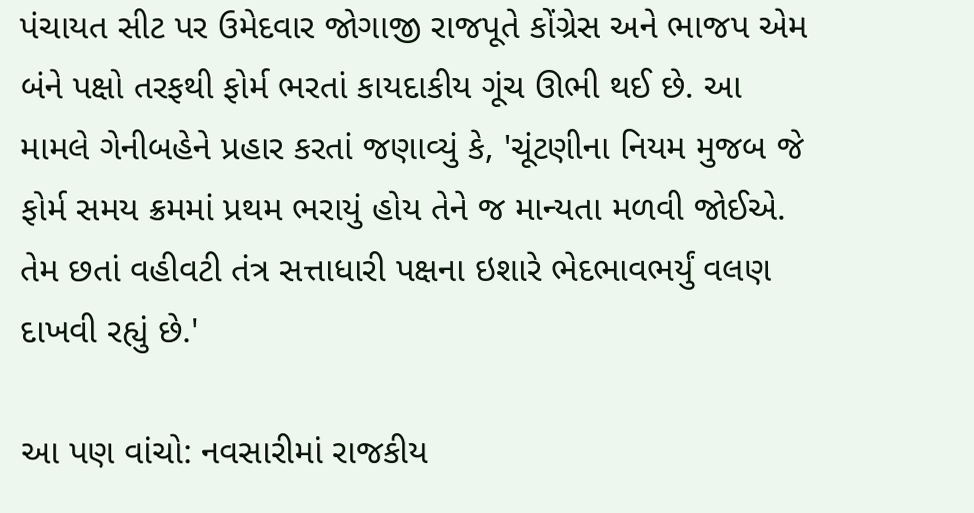પંચાયત સીટ પર ઉમેદવાર જોગાજી રાજપૂતે કોંગ્રેસ અને ભાજપ એમ બંને પક્ષો તરફથી ફોર્મ ભરતાં કાયદાકીય ગૂંચ ઊભી થઈ છે. આ મામલે ગેનીબહેને પ્રહાર કરતાં જણાવ્યું કે, 'ચૂંટણીના નિયમ મુજબ જે ફોર્મ સમય ક્રમમાં પ્રથમ ભરાયું હોય તેને જ માન્યતા મળવી જોઈએ. તેમ છતાં વહીવટી તંત્ર સત્તાધારી પક્ષના ઇશારે ભેદભાવભર્યું વલણ દાખવી રહ્યું છે.'

આ પણ વાંચો: નવસારીમાં રાજકીય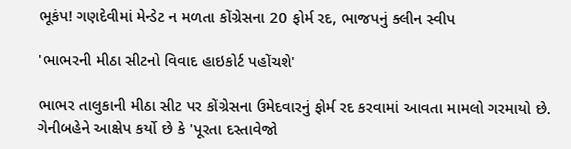ભૂકંપ! ગણદેવીમાં મેન્ડેટ ન મળતા કોંગ્રેસના 20 ફોર્મ રદ, ભાજપનું ક્લીન સ્વીપ

'ભાભરની મીઠા સીટનો વિવાદ હાઇકોર્ટ પહોંચશે'

ભાભર તાલુકાની મીઠા સીટ પર કોંગ્રેસના ઉમેદવારનું ફોર્મ રદ કરવામાં આવતા મામલો ગરમાયો છે. ગેનીબહેને આક્ષેપ કર્યો છે કે 'પૂરતા દસ્તાવેજો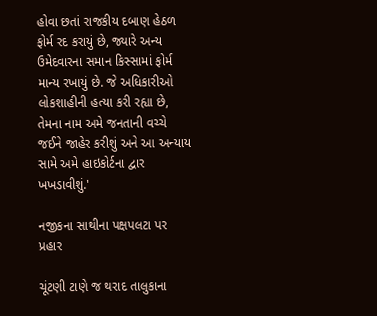હોવા છતાં રાજકીય દબાણ હેઠળ ફોર્મ રદ કરાયું છે, જ્યારે અન્ય ઉમેદવારના સમાન કિસ્સામાં ફોર્મ માન્ય રખાયું છે. જે અધિકારીઓ લોકશાહીની હત્યા કરી રહ્યા છે, તેમના નામ અમે જનતાની વચ્ચે જઈને જાહેર કરીશું અને આ અન્યાય સામે અમે હાઇકોર્ટના દ્વાર ખખડાવીશું.'

નજીકના સાથીના પક્ષપલટા પર પ્રહાર

ચૂંટણી ટાણે જ થરાદ તાલુકાના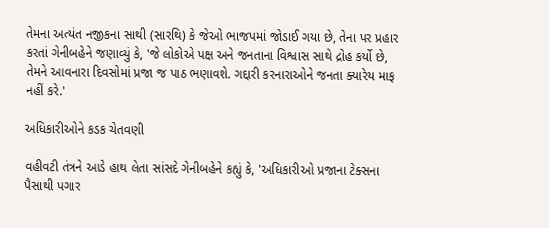તેમના અત્યંત નજીકના સાથી (સારથિ) કે જેઓ ભાજપમાં જોડાઈ ગયા છે, તેના પર પ્રહાર કરતાં ગેનીબહેને જણાવ્યું કે, 'જે લોકોએ પક્ષ અને જનતાના વિશ્વાસ સાથે દ્રોહ કર્યો છે, તેમને આવનારા દિવસોમાં પ્રજા જ પાઠ ભણાવશે. ગદ્દારી કરનારાઓને જનતા ક્યારેય માફ નહીં કરે.'

અધિકારીઓને કડક ચેતવણી

વહીવટી તંત્રને આડે હાથ લેતા સાંસદે ગેનીબહેને કહ્યું કે, 'અધિકારીઓ પ્રજાના ટેક્સના પૈસાથી પગાર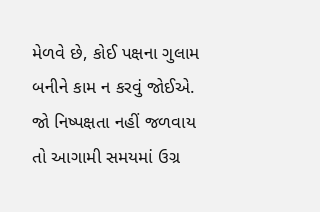મેળવે છે, કોઈ પક્ષના ગુલામ બનીને કામ ન કરવું જોઈએ. જો નિષ્પક્ષતા નહીં જળવાય તો આગામી સમયમાં ઉગ્ર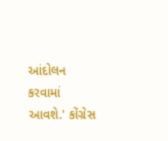આંદોલન કરવામાં આવશે.' કોંગ્રેસ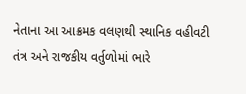નેતાના આ આક્રમક વલણથી સ્થાનિક વહીવટી તંત્ર અને રાજકીય વર્તુળોમાં ભારે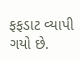ફફડાટ વ્યાપી ગયો છે.